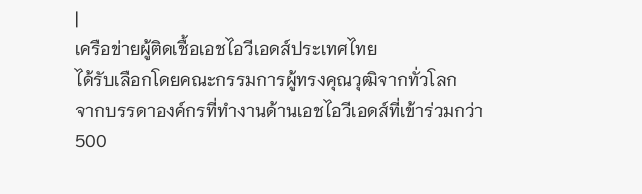|
เครือข่ายผู้ติดเชื้อเอชไอวีเอดส์ประเทศไทย
ได้รับเลือกโดยคณะกรรมการผู้ทรงคุณวุฒิจากทั่วโลก
จากบรรดาองค์กรที่ทำงานด้านเอชไอวีเอดส์ที่เข้าร่วมกว่า
500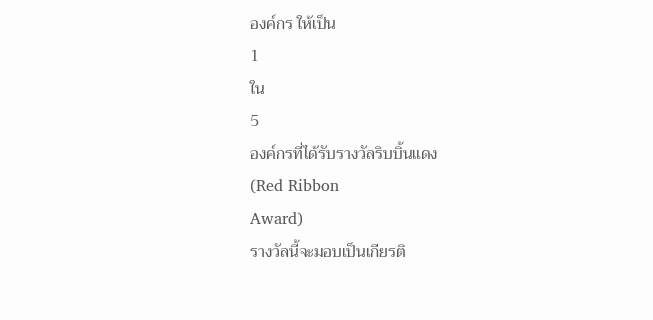องค์กร ให้เป็น
1
ใน
5
องค์กรที่ได้รับรางวัลริบบิ้นแดง
(Red Ribbon
Award)
รางวัลนี้จะมอบเป็นเกียรติ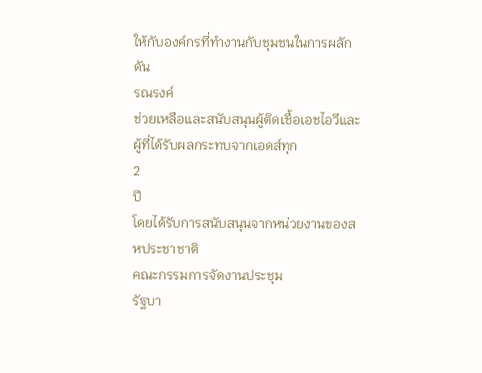ให้กับองค์กรที่ทำงานกับชุมชนในการผลักดัน
รณรงค์
ช่วยเหลือและสนับสนุนผู้ติดเชื้อเอชไอวีและผู้ที่ได้รับผลกระทบจากเอดส์ทุก
2
ปี
โดยได้รับการสนับสนุนจากหน่วยงานของสหประชาชาติ
คณะกรรมการจัดงานประชุม
รัฐบา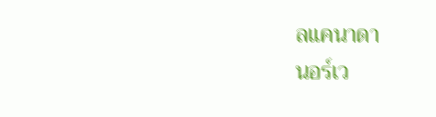ลแคนาดา
นอร์เว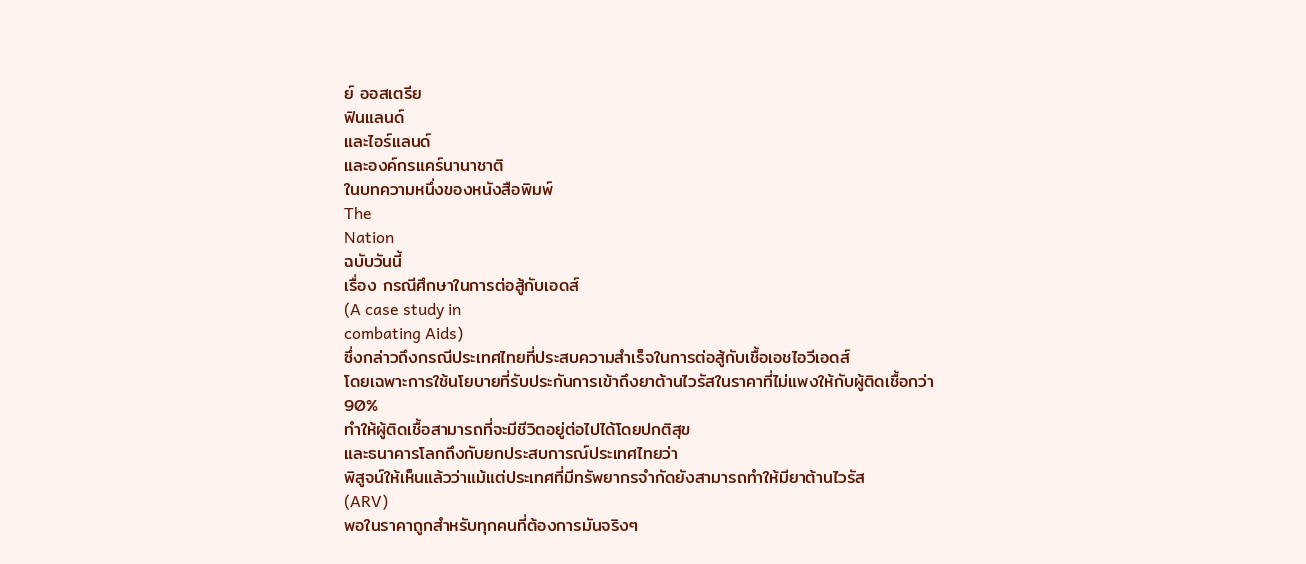ย์ ออสเตรีย
ฟินแลนด์
และไอร์แลนด์
และองค์กรแคร์นานาชาติ
ในบทความหนึ่งของหนังสือพิมพ์
The
Nation
ฉบับวันนี้
เรื่อง กรณีศึกษาในการต่อสู้กับเอดส์
(A case study in
combating Aids)
ซึ่งกล่าวถึงกรณีประเทศไทยที่ประสบความสำเร็จในการต่อสู้กับเชื้อเอชไอวีเอดส์
โดยเฉพาะการใช้นโยบายที่รับประกันการเข้าถึงยาต้านไวรัสในราคาที่ไม่แพงให้กับผู้ติดเชื้อกว่า
90%
ทำให้ผู้ติดเชื้อสามารถที่จะมีชีวิตอยู่ต่อไปได้โดยปกติสุข
และธนาคารโลกถึงกับยกประสบการณ์ประเทศไทยว่า
พิสูจน์ให้เห็นแล้วว่าแม้แต่ประเทศที่มีทรัพยากรจำกัดยังสามารถทำให้มียาต้านไวรัส
(ARV)
พอในราคาถูกสำหรับทุกคนที่ต้องการมันจริงๆ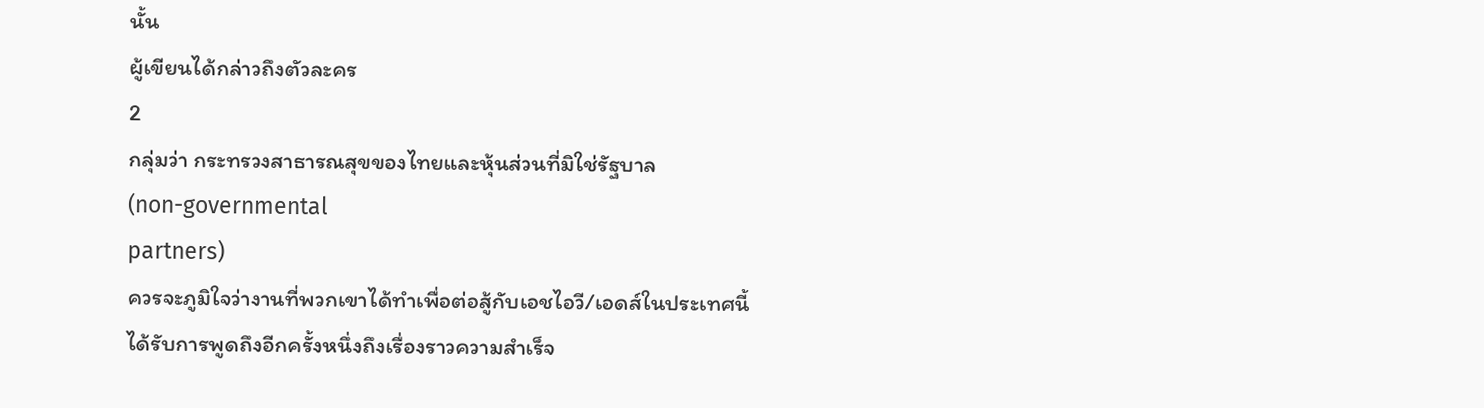นั้น
ผู้เขียนได้กล่าวถึงตัวละคร
2
กลุ่มว่า กระทรวงสาธารณสุขของไทยและหุ้นส่วนที่มิใช่รัฐบาล
(non-governmental
partners)
ควรจะภูมิใจว่างานที่พวกเขาได้ทำเพื่อต่อสู้กับเอชไอวี/เอดส์ในประเทศนี้ได้รับการพูดถึงอีกครั้งหนึ่งถึงเรื่องราวความสำเร็จ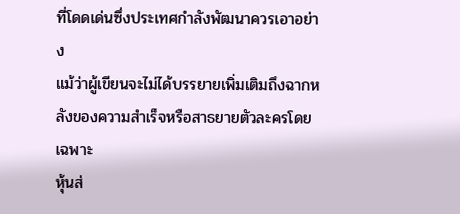ที่โดดเด่นซึ่งประเทศกำลังพัฒนาควรเอาอย่าง
แม้ว่าผู้เขียนจะไม่ได้บรรยายเพิ่มเติมถึงฉากหลังของความสำเร็จหรือสาธยายตัวละครโดยเฉพาะ
หุ้นส่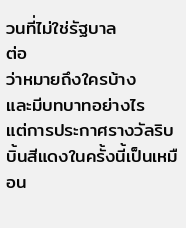วนที่ไม่ใช่รัฐบาล
ต่อ
ว่าหมายถึงใครบ้าง
และมีบทบาทอย่างไร
แต่การประกาศรางวัลริบบิ้นสีแดงในครั้งนี้เป็นเหมือน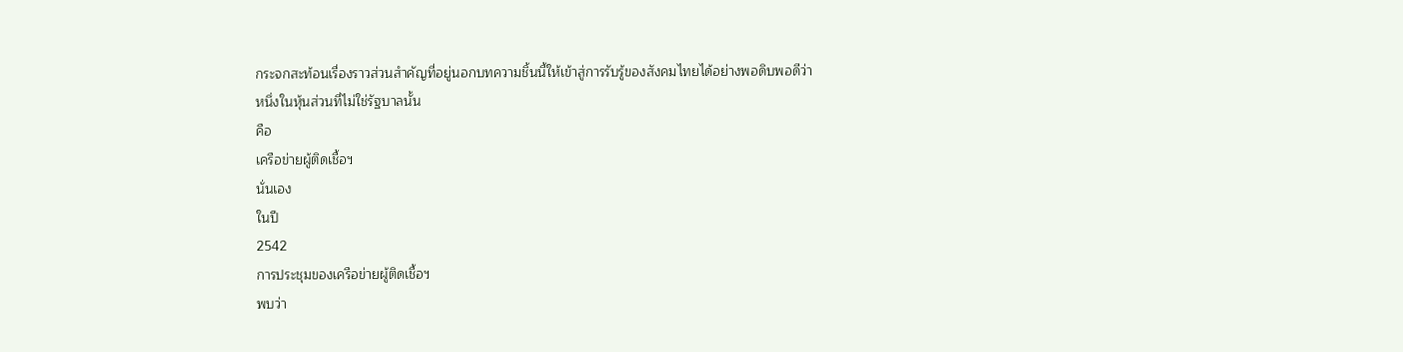กระจกสะท้อนเรื่องราวส่วนสำคัญที่อยู่นอกบทความชิ้นนี้ให้เข้าสู่การรับรู้ของสังคมไทยได้อย่างพอดิบพอดีว่า
หนึ่งในหุ้นส่วนที่ไม่ใช่รัฐบาลนั้น
คือ
เครือข่ายผู้ติดเชื้อฯ
นั่นเอง
ในปี
2542
การประชุมของเครือข่ายผู้ติดเชื้อฯ
พบว่า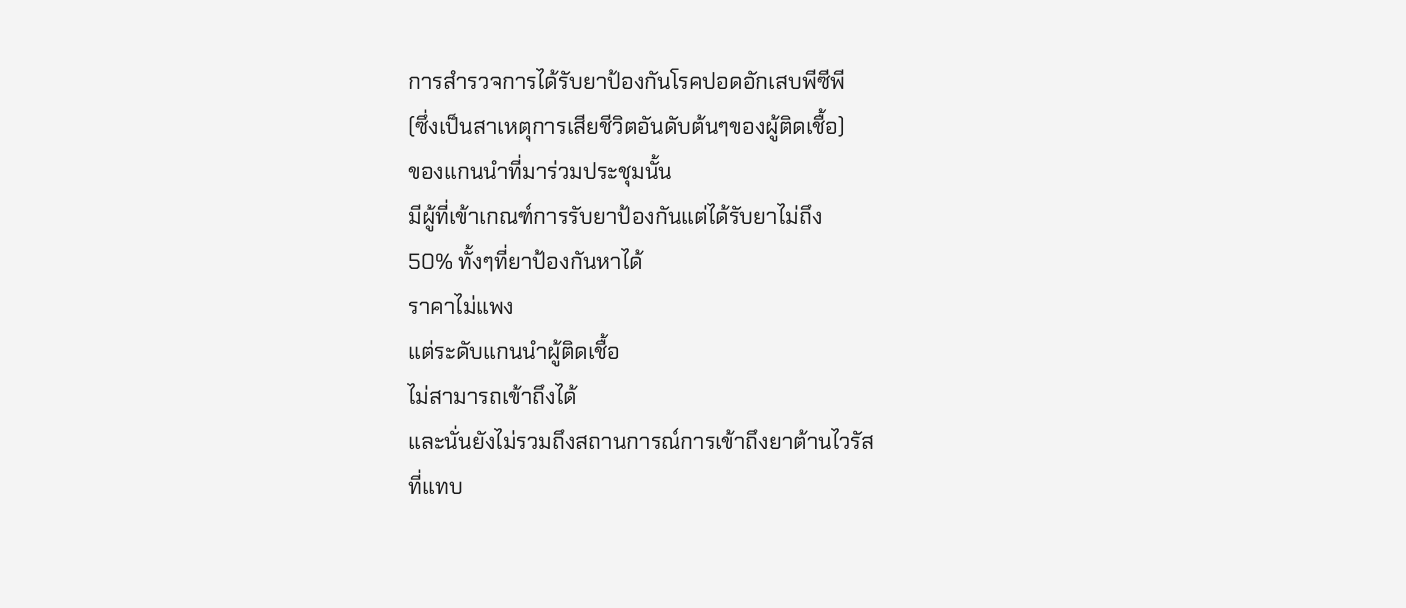การสำรวจการได้รับยาป้องกันโรคปอดอักเสบพีซีพี
(ซึ่งเป็นสาเหตุการเสียชีวิตอันดับต้นๆของผู้ติดเชื้อ)
ของแกนนำที่มาร่วมประชุมนั้น
มีผู้ที่เข้าเกณฑ์การรับยาป้องกันแต่ได้รับยาไม่ถึง
50% ทั้งๆที่ยาป้องกันหาได้
ราคาไม่แพง
แต่ระดับแกนนำผู้ติดเชื้อ
ไม่สามารถเข้าถึงได้
และนั่นยังไม่รวมถึงสถานการณ์การเข้าถึงยาต้านไวรัส
ที่แทบ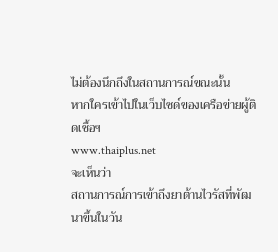ไม่ต้องนึกถึงในสถานการณ์ขณะนั้น
หากใครเข้าไปในเว็บไซด์ของเครือข่ายผู้ติดเชื้อฯ
www.thaiplus.net
จะเห็นว่า
สถานการณ์การเข้าถึงยาต้านไวรัสที่พัฒนาขึ้นในวัน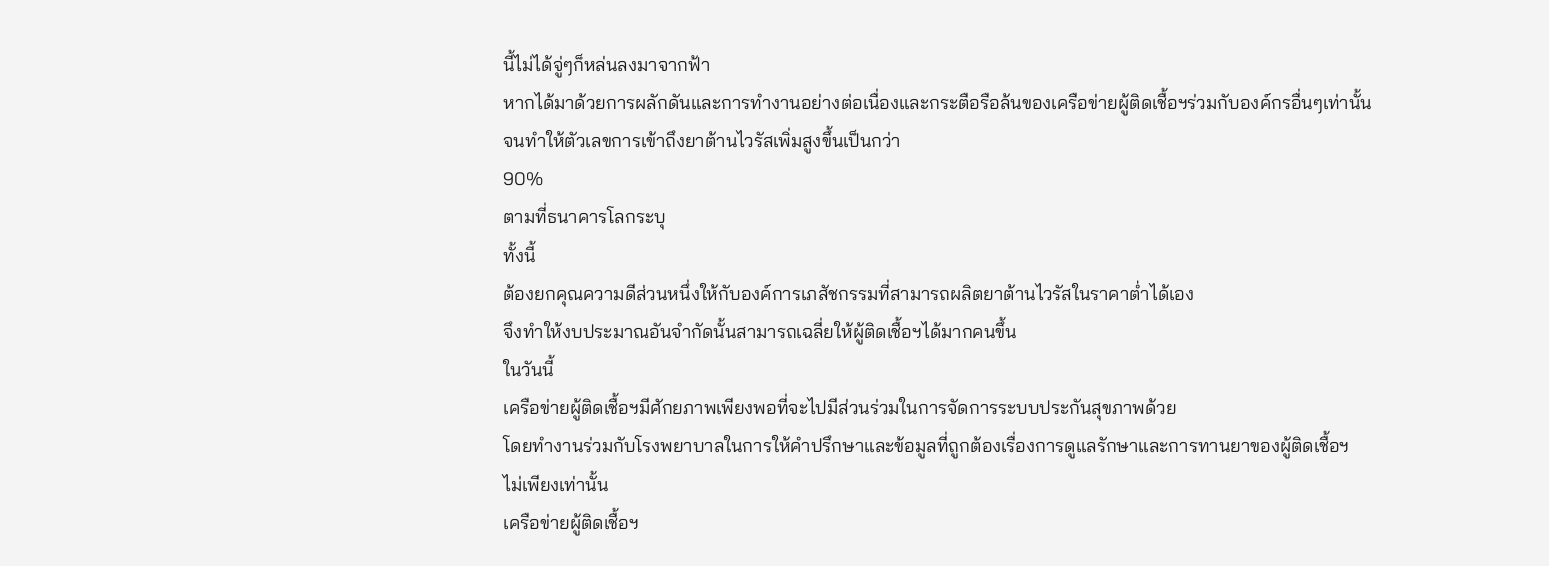นี้ไม่ได้จู่ๆก็หล่นลงมาจากฟ้า
หากได้มาด้วยการผลักดันและการทำงานอย่างต่อเนื่องและกระตือรือล้นของเครือข่ายผู้ติดเชื้อฯร่วมกับองค์กรอื่นๆเท่านั้น
จนทำให้ตัวเลขการเข้าถึงยาต้านไวรัสเพิ่มสูงขึ้นเป็นกว่า
90%
ตามที่ธนาคารโลกระบุ
ทั้งนี้
ต้องยกคุณความดีส่วนหนึ่งให้กับองค์การเภสัชกรรมที่สามารถผลิตยาต้านไวรัสในราคาต่ำได้เอง
จึงทำให้งบประมาณอันจำกัดนั้นสามารถเฉลี่ยให้ผู้ติดเชื้อฯได้มากคนขึ้น
ในวันนี้
เครือข่ายผู้ติดเชื้อฯมีศักยภาพเพียงพอที่จะไปมีส่วนร่วมในการจัดการระบบประกันสุขภาพด้วย
โดยทำงานร่วมกับโรงพยาบาลในการให้คำปรึกษาและข้อมูลที่ถูกต้องเรื่องการดูแลรักษาและการทานยาของผู้ติดเชื้อฯ
ไม่เพียงเท่านั้น
เครือข่ายผู้ติดเชื้อฯ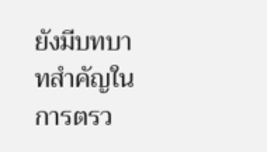ยังมีบทบาทสำคัญในการตรว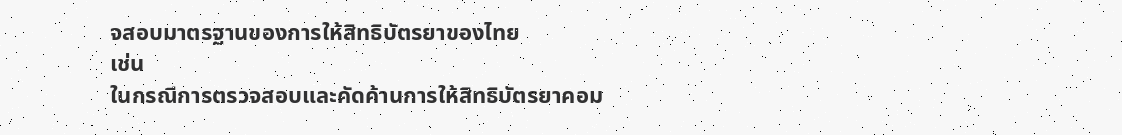จสอบมาตรฐานของการให้สิทธิบัตรยาของไทย
เช่น
ในกรณีการตรวจสอบและคัดค้านการให้สิทธิบัตรยาคอม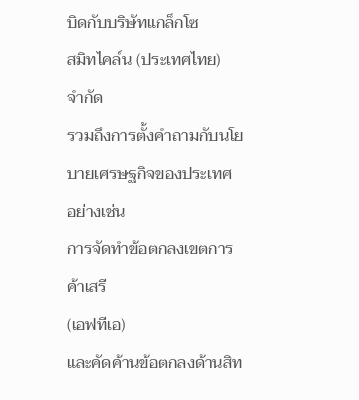บิดกับบริษัทแกล็กโซ
สมิทไคล์น (ประเทศไทย)
จำกัด
รวมถึงการตั้งคำถามกับนโยบายเศรษฐกิจของประเทศ
อย่างเช่น
การจัดทำข้อตกลงเขตการค้าเสรี
(เอฟทีเอ)
และคัดค้านข้อตกลงด้านสิท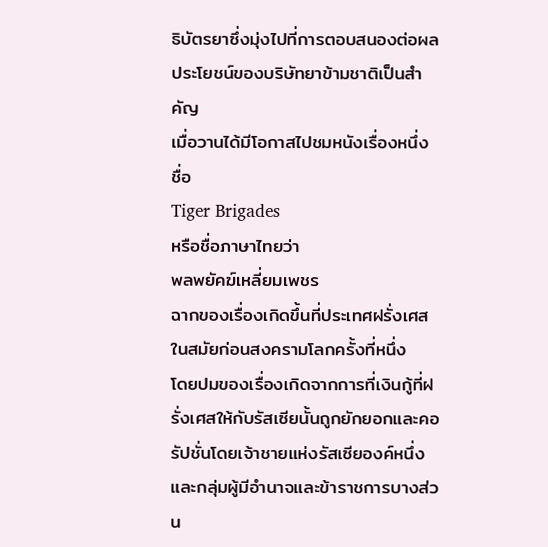ธิบัตรยาซึ่งมุ่งไปที่การตอบสนองต่อผลประโยชน์ของบริษัทยาข้ามชาติเป็นสำคัญ
เมื่อวานได้มีโอกาสไปชมหนังเรื่องหนึ่ง
ชื่อ
Tiger Brigades
หรือชื่อภาษาไทยว่า
พลพยัคฆ์เหลี่ยมเพชร
ฉากของเรื่องเกิดขึ้นที่ประเทศฝรั่งเศสในสมัยก่อนสงครามโลกครั้งที่หนึ่ง
โดยปมของเรื่องเกิดจากการที่เงินกู้ที่ฝรั่งเศสให้กับรัสเซียนั้นถูกยักยอกและคอรัปชั่นโดยเจ้าชายแห่งรัสเซียองค์หนึ่งและกลุ่มผู้มีอำนาจและข้าราชการบางส่วน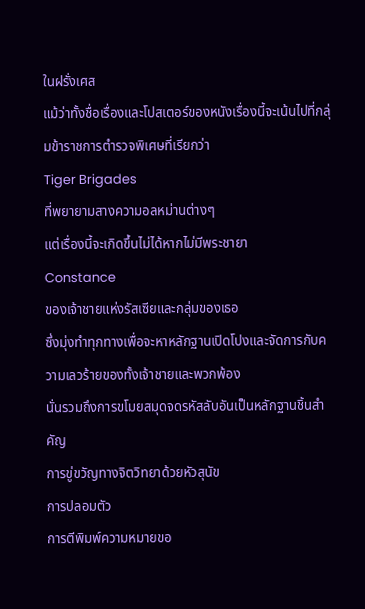ในฝรั่งเศส
แม้ว่าทั้งชื่อเรื่องและโปสเตอร์ของหนังเรื่องนี้จะเน้นไปที่กลุ่มข้าราชการตำรวจพิเศษที่เรียกว่า
Tiger Brigades
ที่พยายามสางความอลหม่านต่างๆ
แต่เรื่องนี้จะเกิดขึ้นไม่ได้หากไม่มีพระชายา
Constance
ของเจ้าชายแห่งรัสเซียและกลุ่มของเธอ
ซึ่งมุ่งทำทุกทางเพื่อจะหาหลักฐานเปิดโปงและจัดการกับความเลวร้ายของทั้งเจ้าชายและพวกพ้อง
นั่นรวมถึงการขโมยสมุดจดรหัสลับอันเป็นหลักฐานชิ้นสำคัญ
การขู่ขวัญทางจิตวิทยาด้วยหัวสุนัข
การปลอมตัว
การตีพิมพ์ความหมายขอ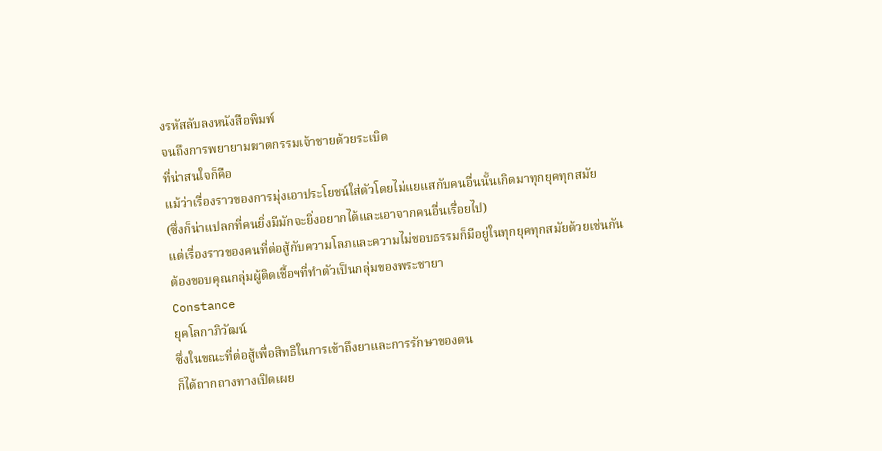งรหัสลับลงหนังสือพิมพ์
จนถึงการพยายามฆาตกรรมเจ้าชายด้วยระเบิด
ที่น่าสนใจก็คือ
แม้ว่าเรื่องราวของการมุ่งเอาประโยชน์ใส่ตัวโดยไม่แยแสกับคนอื่นนั้นเกิดมาทุกยุคทุกสมัย
(ซึ่งก็น่าแปลกที่คนยิ่งมีมักจะยิ่งอยากได้และเอาจากคนอื่นเรื่อยไป)
แต่เรื่องราวของคนที่ต่อสู้กับความโลภและความไม่ชอบธรรมก็มีอยู่ในทุกยุคทุกสมัยด้วยเช่นกัน
ต้องขอบคุณกลุ่มผู้ติดเชื้อฯที่ทำตัวเป็นกลุ่มของพระชายา
Constance
ยุคโลกาภิวัฒน์
ซึ่งในขณะที่ต่อสู้เพื่อสิทธิในการเข้าถึงยาและการรักษาของตน
ก็ได้ถากถางทางเปิดเผย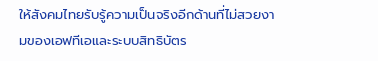ให้สังคมไทยรับรู้ความเป็นจริงอีกด้านที่ไม่สวยงามของเอฟทีเอและระบบสิทธิบัตร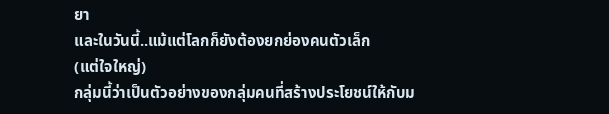ยา
และในวันนี้..แม้แต่โลกก็ยังต้องยกย่องคนตัวเล็ก
(แต่ใจใหญ่)
กลุ่มนี้ว่าเป็นตัวอย่างของกลุ่มคนที่สร้างประโยชน์ให้กับม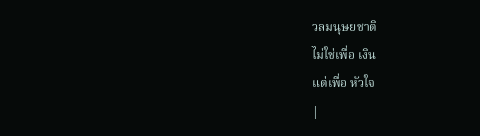วลมนุษยชาติ
ไม่ใช่เพื่อ เงิน
แต่เพื่อ หัวใจ
|